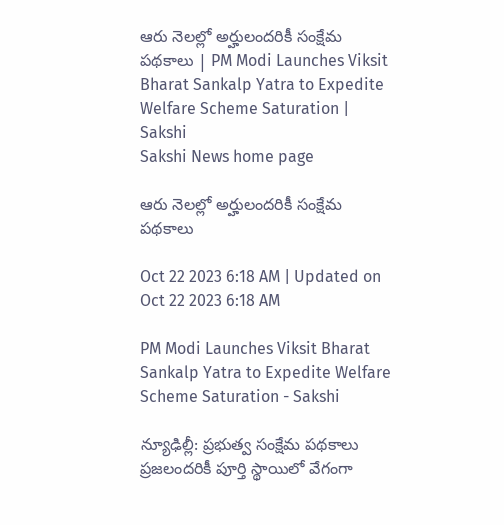ఆరు నెలల్లో అర్హులందరికీ సంక్షేమ పథకాలు | PM Modi Launches Viksit Bharat Sankalp Yatra to Expedite Welfare Scheme Saturation | Sakshi
Sakshi News home page

ఆరు నెలల్లో అర్హులందరికీ సంక్షేమ పథకాలు

Oct 22 2023 6:18 AM | Updated on Oct 22 2023 6:18 AM

PM Modi Launches Viksit Bharat Sankalp Yatra to Expedite Welfare Scheme Saturation - Sakshi

న్యూఢిల్లీ: ప్రభుత్వ సంక్షేమ పథకాలు ప్రజలందరికీ పూర్తి స్థాయిలో వేగంగా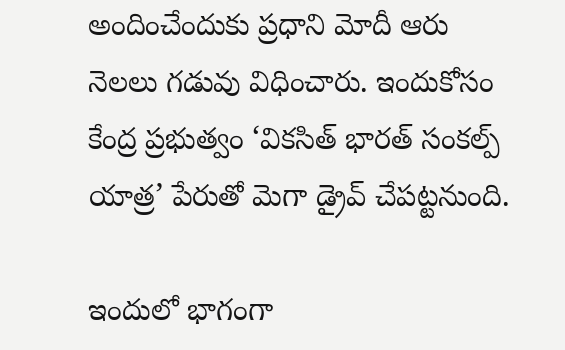అందించేందుకు ప్రధాని మోదీ ఆరు నెలలు గడువు విధించారు. ఇందుకోసం కేంద్ర ప్రభుత్వం ‘వికసిత్‌ భారత్‌ సంకల్ప్‌ యాత్ర’ పేరుతో మెగా డ్రైవ్‌ చేపట్టనుంది.

ఇందులో భాగంగా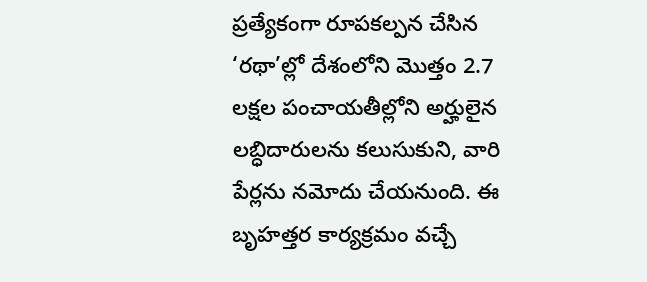ప్రత్యేకంగా రూపకల్పన చేసిన ‘రథా’ల్లో దేశంలోని మొత్తం 2.7 లక్షల పంచాయతీల్లోని అర్హులైన లబ్ధిదారులను కలుసుకుని, వారి పేర్లను నమోదు చేయనుంది. ఈ బృహత్తర కార్యక్రమం వచ్చే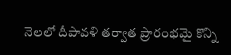నెలలో దీపావళి తర్వాత ప్రారంభమై కొన్ని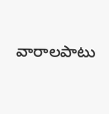వారాలపాటు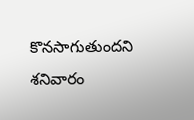కొనసాగుతుందని శనివారం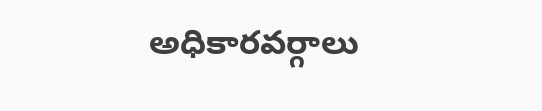అధికారవర్గాలు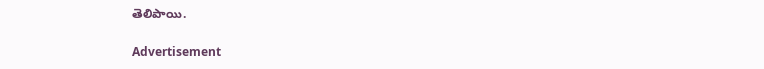తెలిపాయి.

Advertisement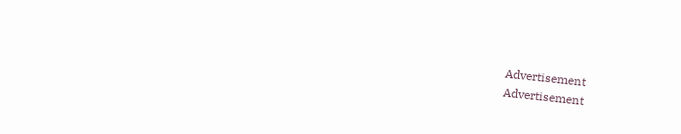Advertisement
Advertisement